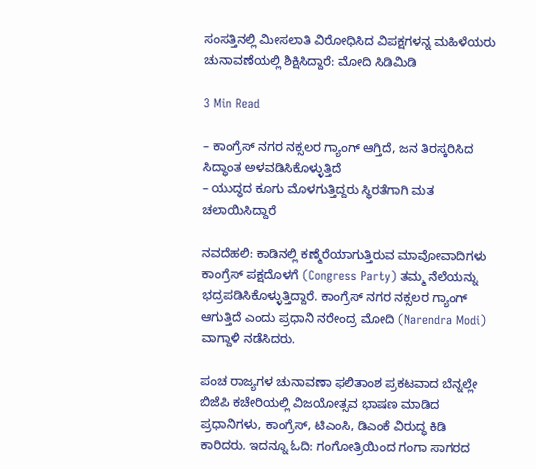ಸಂಸತ್ತಿನಲ್ಲಿ ಮೀಸಲಾತಿ ವಿರೋಧಿಸಿದ ವಿಪಕ್ಷಗಳನ್ನ ಮಹಿಳೆಯರು ಚುನಾವಣೆಯಲ್ಲಿ ಶಿಕ್ಷಿಸಿದ್ದಾರೆ: ಮೋದಿ ಸಿಡಿಮಿಡಿ

3 Min Read

– ಕಾಂಗ್ರೆಸ್‌ ನಗರ ನಕ್ಸಲರ ಗ್ಯಾಂಗ್‌ ಆಗ್ತಿದೆ, ಜನ ತಿರಸ್ಕರಿಸಿದ ಸಿದ್ಧಾಂತ ಅಳವಡಿಸಿಕೊಳ್ಳುತ್ತಿದೆ
– ಯುದ್ಧದ ಕೂಗು ಮೊಳಗುತ್ತಿದ್ದರು ಸ್ಥಿರತೆಗಾಗಿ ಮತ ಚಲಾಯಿಸಿದ್ದಾರೆ

ನವದೆಹಲಿ: ಕಾಡಿನಲ್ಲಿ ಕಣ್ಮೆರೆಯಾಗುತ್ತಿರುವ ಮಾವೋವಾದಿಗಳು ಕಾಂಗ್ರೆಸ್‌ ಪಕ್ಷದೊಳಗೆ (Congress Party) ತಮ್ಮ ನೆಲೆಯನ್ನು ಭದ್ರಪಡಿಸಿಕೊಳ್ಳುತ್ತಿದ್ದಾರೆ. ಕಾಂಗ್ರೆಸ್‌ ನಗರ ನಕ್ಸಲರ ಗ್ಯಾಂಗ್‌ ಆಗುತ್ತಿದೆ ಎಂದು ಪ್ರಧಾನಿ ನರೇಂದ್ರ ಮೋದಿ (Narendra Modi) ವಾಗ್ದಾಳಿ ನಡೆಸಿದರು.

ಪಂಚ ರಾಜ್ಯಗಳ ಚುನಾವಣಾ ಫಲಿತಾಂಶ ಪ್ರಕಟವಾದ ಬೆನ್ನಲ್ಲೇ ಬಿಜೆಪಿ ಕಚೇರಿಯಲ್ಲಿ ವಿಜಯೋತ್ಸವ ಭಾಷಣ ಮಾಡಿದ ಪ್ರಧಾನಿಗಳು, ಕಾಂಗ್ರೆಸ್‌, ಟಿಎಂಸಿ, ಡಿಎಂಕೆ ವಿರುದ್ಧ ಕಿಡಿ ಕಾರಿದರು. ಇದನ್ನೂ ಓದಿ: ಗಂಗೋತ್ರಿಯಿಂದ ಗಂಗಾ ಸಾಗರದ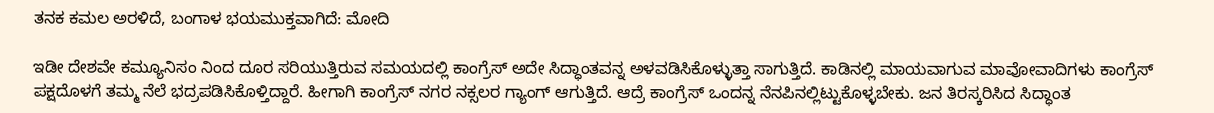ತನಕ ಕಮಲ ಅರಳಿದೆ, ಬಂಗಾಳ ಭಯಮುಕ್ತವಾಗಿದೆ: ಮೋದಿ

ಇಡೀ ದೇಶವೇ ಕಮ್ಯೂನಿಸಂ ನಿಂದ ದೂರ ಸರಿಯುತ್ತಿರುವ ಸಮಯದಲ್ಲಿ ಕಾಂಗ್ರೆಸ್‌ ಅದೇ ಸಿದ್ಧಾಂತವನ್ನ ಅಳವಡಿಸಿಕೊಳ್ಳುತ್ತಾ ಸಾಗುತ್ತಿದೆ. ಕಾಡಿನಲ್ಲಿ ಮಾಯವಾಗುವ ಮಾವೋವಾದಿಗಳು ಕಾಂಗ್ರೆಸ್‌ ಪಕ್ಷದೊಳಗೆ ತಮ್ಮ ನೆಲೆ ಭದ್ರಪಡಿಸಿಕೊಳ್ತಿದ್ದಾರೆ. ಹೀಗಾಗಿ ಕಾಂಗ್ರೆಸ್‌ ನಗರ ನಕ್ಸಲರ ಗ್ಯಾಂಗ್‌ ಆಗುತ್ತಿದೆ. ಆದ್ರೆ ಕಾಂಗ್ರೆಸ್‌ ಒಂದನ್ನ ನೆನಪಿನಲ್ಲಿಟ್ಟುಕೊಳ್ಳಬೇಕು. ಜನ ತಿರಸ್ಕರಿಸಿದ ಸಿದ್ಧಾಂತ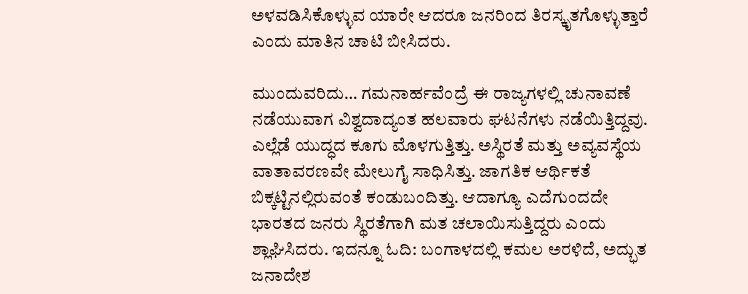ಅಳವಡಿಸಿಕೊಳ್ಳುವ ಯಾರೇ ಆದರೂ ಜನರಿಂದ ತಿರಸ್ಕೃತಗೊಳ್ಳುತ್ತಾರೆ ಎಂದು ಮಾತಿನ ಚಾಟಿ ಬೀಸಿದರು.

ಮುಂದುವರಿದು… ಗಮನಾರ್ಹವೆಂದ್ರೆ ಈ ರಾಜ್ಯಗಳಲ್ಲಿ ಚುನಾವಣೆ ನಡೆಯುವಾಗ ವಿಶ್ವದಾದ್ಯಂತ ಹಲವಾರು ಘಟನೆಗಳು ನಡೆಯಿತ್ತಿದ್ದವು. ಎಲ್ಲೆಡೆ ಯುದ್ಧದ ಕೂಗು ಮೊಳಗುತ್ತಿತ್ತು. ಅಸ್ಥಿರತೆ ಮತ್ತು ಅವ್ಯವಸ್ಥೆಯ ವಾತಾವರಣವೇ ಮೇಲುಗೈ ಸಾಧಿಸಿತ್ತು. ಜಾಗತಿಕ ಆರ್ಥಿಕತೆ ಬಿಕ್ಕಟ್ಟಿನಲ್ಲಿರುವಂತೆ ಕಂಡುಬಂದಿತ್ತು. ಆದಾಗ್ಯೂ ಎದೆಗುಂದದೇ ಭಾರತದ ಜನರು ಸ್ಥಿರತೆಗಾಗಿ ಮತ ಚಲಾಯಿಸುತ್ತಿದ್ದರು ಎಂದು ಶ್ಲಾಘಿಸಿದರು. ಇದನ್ನೂ ಓದಿ: ಬಂಗಾಳದಲ್ಲಿ ಕಮಲ ಅರಳಿದೆ, ಅದ್ಭುತ ಜನಾದೇಶ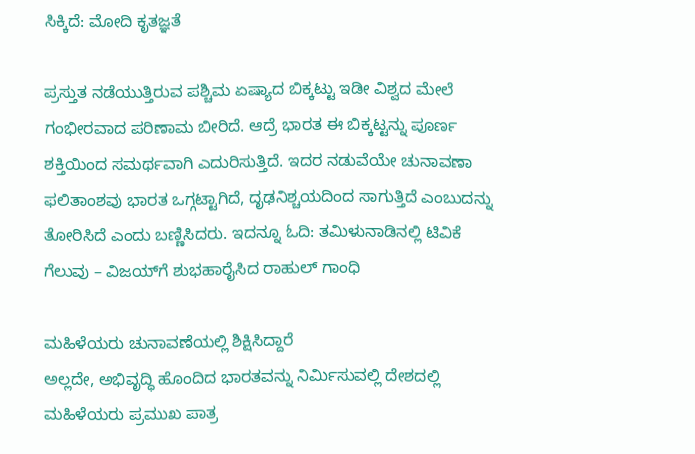ಸಿಕ್ಕಿದೆ: ಮೋದಿ ಕೃತಜ್ಞತೆ

ಪ್ರಸ್ತುತ ನಡೆಯುತ್ತಿರುವ ಪಶ್ಚಿಮ ಏಷ್ಯಾದ ಬಿಕ್ಕಟ್ಟು ಇಡೀ ವಿಶ್ವದ ಮೇಲೆ ಗಂಭೀರವಾದ ಪರಿಣಾಮ ಬೀರಿದೆ. ಆದ್ರೆ ಭಾರತ ಈ ಬಿಕ್ಕಟ್ಟನ್ನು ಪೂರ್ಣ ಶಕ್ತಿಯಿಂದ ಸಮರ್ಥವಾಗಿ ಎದುರಿಸುತ್ತಿದೆ. ಇದರ ನಡುವೆಯೇ ಚುನಾವಣಾ ಫಲಿತಾಂಶವು ಭಾರತ ಒಗ್ಗಟ್ಟಾಗಿದೆ, ದೃಢನಿಶ್ಚಯದಿಂದ ಸಾಗುತ್ತಿದೆ ಎಂಬುದನ್ನು ತೋರಿಸಿದೆ ಎಂದು ಬಣ್ಣಿಸಿದರು. ಇದನ್ನೂ ಓದಿ: ತಮಿಳುನಾಡಿನಲ್ಲಿ ಟಿವಿಕೆ ಗೆಲುವು – ವಿಜಯ್‌ಗೆ ಶುಭಹಾರೈಸಿದ ರಾಹುಲ್ ಗಾಂಧಿ

ಮಹಿಳೆಯರು ಚುನಾವಣೆಯಲ್ಲಿ ಶಿಕ್ಷಿಸಿದ್ದಾರೆ
ಅಲ್ಲದೇ, ಅಭಿವೃದ್ಧಿ ಹೊಂದಿದ ಭಾರತವನ್ನು ನಿರ್ಮಿಸುವಲ್ಲಿ ದೇಶದಲ್ಲಿ ಮಹಿಳೆಯರು ಪ್ರಮುಖ ಪಾತ್ರ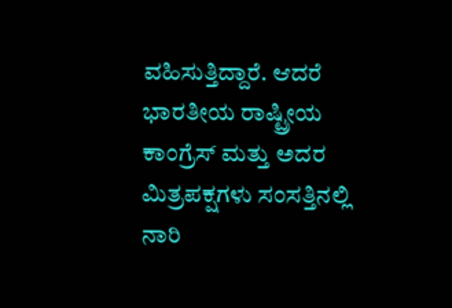ವಹಿಸುತ್ತಿದ್ದಾರೆ. ಆದರೆ ಭಾರತೀಯ ರಾಷ್ಟ್ರೀಯ ಕಾಂಗ್ರೆಸ್ ಮತ್ತು ಅದರ ಮಿತ್ರಪಕ್ಷಗಳು ಸಂಸತ್ತಿನಲ್ಲಿ ನಾರಿ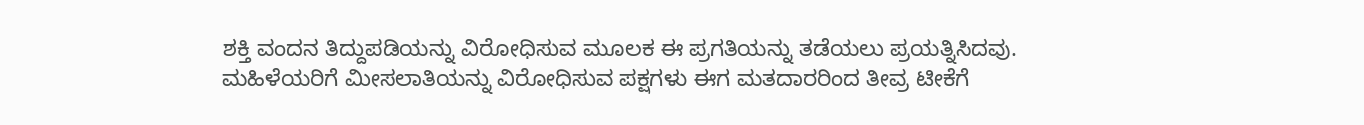ಶಕ್ತಿ ವಂದನ ತಿದ್ದುಪಡಿಯನ್ನು ವಿರೋಧಿಸುವ ಮೂಲಕ ಈ ಪ್ರಗತಿಯನ್ನು ತಡೆಯಲು ಪ್ರಯತ್ನಿಸಿದವು. ಮಹಿಳೆಯರಿಗೆ ಮೀಸಲಾತಿಯನ್ನು ವಿರೋಧಿಸುವ ಪಕ್ಷಗಳು ಈಗ ಮತದಾರರಿಂದ ತೀವ್ರ ಟೀಕೆಗೆ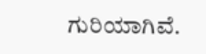ಗುರಿಯಾಗಿವೆ.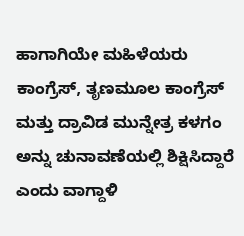ಹಾಗಾಗಿಯೇ ಮಹಿಳೆಯರು ಕಾಂಗ್ರೆಸ್, ತೃಣಮೂಲ ಕಾಂಗ್ರೆಸ್ ಮತ್ತು ದ್ರಾವಿಡ ಮುನ್ನೇತ್ರ ಕಳಗಂ ಅನ್ನು ಚುನಾವಣೆಯಲ್ಲಿ ಶಿಕ್ಷಿಸಿದ್ದಾರೆ ಎಂದು ವಾಗ್ದಾಳಿ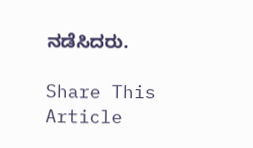ನಡೆಸಿದರು.

Share This Article